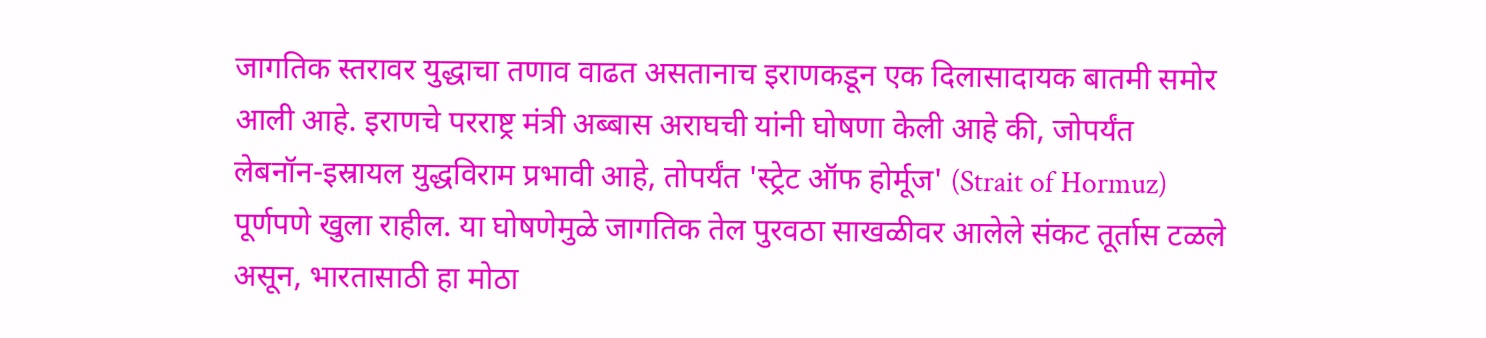जागतिक स्तरावर युद्धाचा तणाव वाढत असतानाच इराणकडून एक दिलासादायक बातमी समोर आली आहे. इराणचे परराष्ट्र मंत्री अब्बास अराघची यांनी घोषणा केली आहे की, जोपर्यंत लेबनॉन-इस्रायल युद्धविराम प्रभावी आहे, तोपर्यंत 'स्ट्रेट ऑफ होर्मूज' (Strait of Hormuz) पूर्णपणे खुला राहील. या घोषणेमुळे जागतिक तेल पुरवठा साखळीवर आलेले संकट तूर्तास टळले असून, भारतासाठी हा मोठा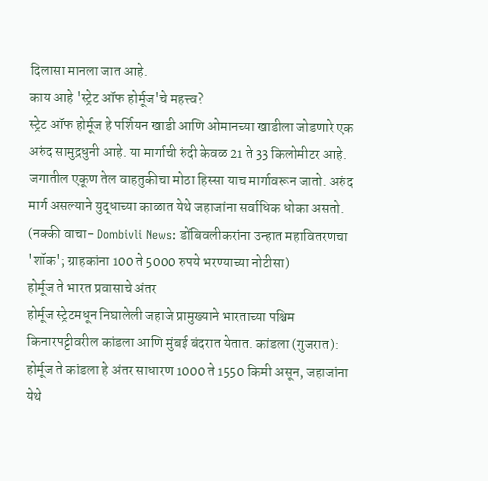दिलासा मानला जात आहे.
काय आहे 'स्ट्रेट ऑफ होर्मूज'चे महत्त्व?
स्ट्रेट ऑफ होर्मूज हे पर्शियन खाडी आणि ओमानच्या खाडीला जोडणारे एक अरुंद सामुद्रधुनी आहे. या मार्गाची रुंदी केवळ 21 ते 33 किलोमीटर आहे. जगातील एकूण तेल वाहतुकीचा मोठा हिस्सा याच मार्गावरून जातो. अरुंद मार्ग असल्याने युद्धाच्या काळात येथे जहाजांना सर्वाधिक धोका असतो.
(नक्की वाचा- Dombivli News: डोंबिवलीकरांना उन्हात महावितरणचा 'शॉक'; ग्राहकांना 100 ते 5000 रुपये भरण्याच्या नोटीसा)
होर्मूज ते भारत प्रवासाचे अंतर
होर्मूज स्ट्रेटमधून निघालेली जहाजे प्रामुख्याने भारताच्या पश्चिम किनारपट्टीवरील कांडला आणि मुंबई बंदरात येतात. कांडला (गुजरात): होर्मूज ते कांडला हे अंतर साधारण 1000 ते 1550 किमी असून, जहाजांना येथे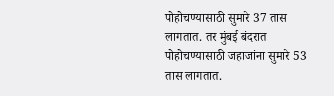पोहोचण्यासाठी सुमारे 37 तास लागतात. तर मुंबई बंदरात पोहोचण्यासाठी जहाजांना सुमारे 53 तास लागतात.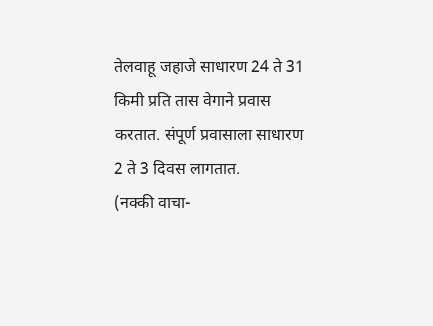तेलवाहू जहाजे साधारण 24 ते 31 किमी प्रति तास वेगाने प्रवास करतात. संपूर्ण प्रवासाला साधारण 2 ते 3 दिवस लागतात.
(नक्की वाचा-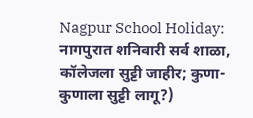Nagpur School Holiday: नागपुरात शनिवारी सर्व शाळा, कॉलेजला सुट्टी जाहीर; कुणा-कुणाला सुट्टी लागू?)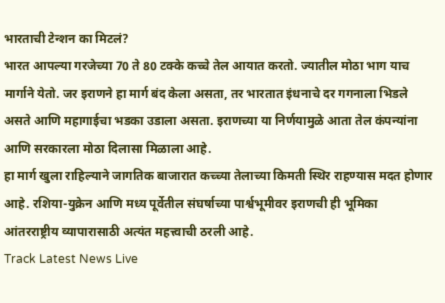भारताची टेन्शन का मिटलं?
भारत आपल्या गरजेच्या 70 ते 80 टक्के कच्चे तेल आयात करतो. ज्यातील मोठा भाग याच मार्गाने येतो. जर इराणने हा मार्ग बंद केला असता, तर भारतात इंधनाचे दर गगनाला भिडले असते आणि महागाईचा भडका उडाला असता. इराणच्या या निर्णयामुळे आता तेल कंपन्यांना आणि सरकारला मोठा दिलासा मिळाला आहे.
हा मार्ग खुला राहिल्याने जागतिक बाजारात कच्च्या तेलाच्या किमती स्थिर राहण्यास मदत होणार आहे. रशिया-युक्रेन आणि मध्य पूर्वेतील संघर्षाच्या पार्श्वभूमीवर इराणची ही भूमिका आंतरराष्ट्रीय व्यापारासाठी अत्यंत महत्त्वाची ठरली आहे.
Track Latest News Live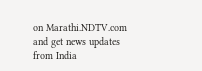on Marathi.NDTV.com and get news updates from India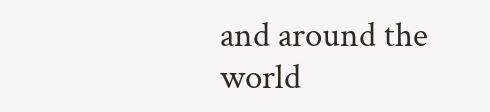and around the world